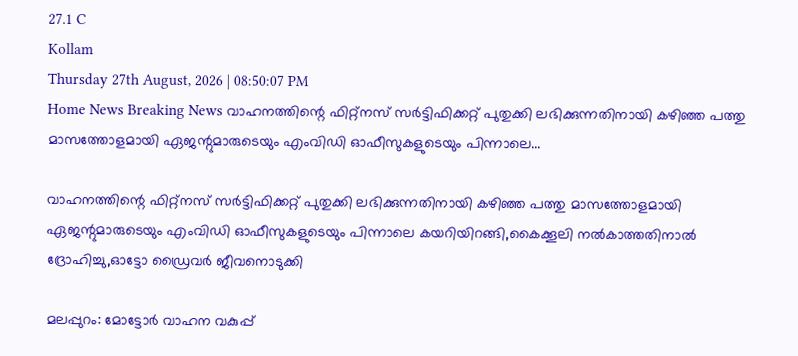27.1 C
Kollam
Thursday 27th August, 2026 | 08:50:07 PM
Home News Breaking News വാഹനത്തിന്റെ ഫിറ്റ്‌നസ് സര്‍ട്ടിഫിക്കറ്റ് പുതുക്കി ലഭിക്കുന്നതിനായി കഴിഞ്ഞ പത്തു മാസത്തോളമായി ഏജന്റുമാരുടെയും എംവിഡി ഓഫീസുകളുടെയും പിന്നാലെ...

വാഹനത്തിന്റെ ഫിറ്റ്‌നസ് സര്‍ട്ടിഫിക്കറ്റ് പുതുക്കി ലഭിക്കുന്നതിനായി കഴിഞ്ഞ പത്തു മാസത്തോളമായി ഏജന്റുമാരുടെയും എംവിഡി ഓഫീസുകളുടെയും പിന്നാലെ കയറിയിറങ്ങി,കൈക്കൂലി നല്‍കാത്തതിനാല്‍ ദ്രോഹിച്ചു,ഓട്ടോ ഡ്രൈവര്‍ ജീവനൊടുക്കി

മലപ്പുറം: മോട്ടോര്‍ വാഹന വകുപ്പ്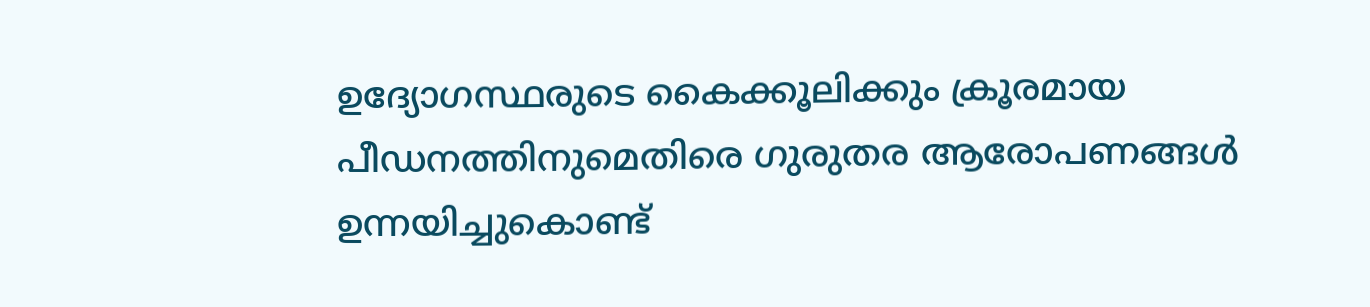ഉദ്യോഗസ്ഥരുടെ കൈക്കൂലിക്കും ക്രൂരമായ പീഡനത്തിനുമെതിരെ ഗുരുതര ആരോപണങ്ങള്‍ ഉന്നയിച്ചുകൊണ്ട്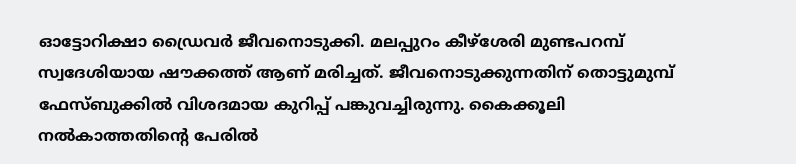ഓട്ടോറിക്ഷാ ഡ്രൈവര്‍ ജീവനൊടുക്കി. മലപ്പുറം കീഴ്‌ശേരി മുണ്ടപറമ്പ് സ്വദേശിയായ ഷൗക്കത്ത് ആണ് മരിച്ചത്. ജീവനൊടുക്കുന്നതിന് തൊട്ടുമുമ്പ് ഫേസ്ബുക്കില്‍ വിശദമായ കുറിപ്പ് പങ്കുവച്ചിരുന്നു. കൈക്കൂലി നല്‍കാത്തതിന്റെ പേരില്‍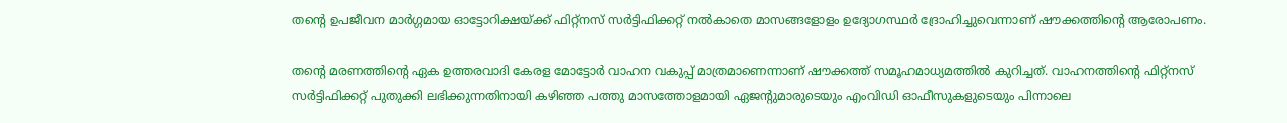തന്റെ ഉപജീവന മാര്‍ഗ്ഗമായ ഓട്ടോറിക്ഷയ്ക്ക് ഫിറ്റ്‌നസ് സര്‍ട്ടിഫിക്കറ്റ് നല്‍കാതെ മാസങ്ങളോളം ഉദ്യോഗസ്ഥര്‍ ദ്രോഹിച്ചുവെന്നാണ് ഷൗക്കത്തിന്റെ ആരോപണം.

തന്റെ മരണത്തിന്റെ ഏക ഉത്തരവാദി കേരള മോട്ടോര്‍ വാഹന വകുപ്പ് മാത്രമാണെന്നാണ് ഷൗക്കത്ത് സമൂഹമാധ്യമത്തില്‍ കുറിച്ചത്. വാഹനത്തിന്റെ ഫിറ്റ്‌നസ് സര്‍ട്ടിഫിക്കറ്റ് പുതുക്കി ലഭിക്കുന്നതിനായി കഴിഞ്ഞ പത്തു മാസത്തോളമായി ഏജന്റുമാരുടെയും എംവിഡി ഓഫീസുകളുടെയും പിന്നാലെ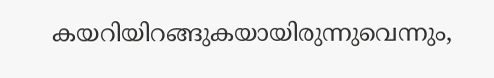കയറിയിറങ്ങുകയായിരുന്നുവെന്നും,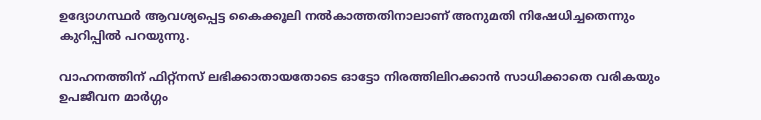ഉദ്യോഗസ്ഥര്‍ ആവശ്യപ്പെട്ട കൈക്കൂലി നല്‍കാത്തതിനാലാണ് അനുമതി നിഷേധിച്ചതെന്നും കുറിപ്പില്‍ പറയുന്നു.

വാഹനത്തിന് ഫിറ്റ്‌നസ് ലഭിക്കാതായതോടെ ഓട്ടോ നിരത്തിലിറക്കാന്‍ സാധിക്കാതെ വരികയും ഉപജീവന മാര്‍ഗ്ഗം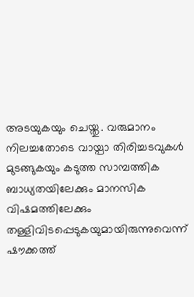അടയുകയും ചെയ്തു. വരുമാനം നിലച്ചതോടെ വായ്പാ തിരിച്ചടവുകള്‍ മുടങ്ങുകയും കടുത്ത സാമ്പത്തിക ബാധ്യതയിലേക്കും മാനസിക വിഷമത്തിലേക്കും തള്ളിവിടപ്പെടുകയുമായിരുന്നുവെന്ന് ഷൗക്കത്ത്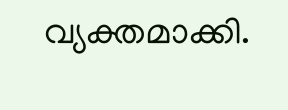വ്യക്തമാക്കി.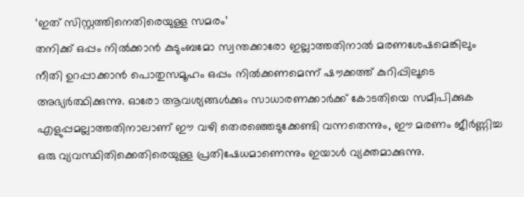‘ഇത് സിസ്റ്റത്തിനെതിരെയുള്ള സമരം’
തനിക്ക് ഒപ്പം നില്‍ക്കാന്‍ കുടുംബമോ സ്വന്തക്കാരോ ഇല്ലാത്തതിനാല്‍ മരണശേഷമെങ്കിലും നീതി ഉറപ്പാക്കാന്‍ പൊതുസമൂഹം ഒപ്പം നില്‍ക്കണമെന്ന് ഷൗക്കത്ത് കുറിപ്പിലൂടെ അഭ്യര്‍ത്ഥിക്കുന്നു. ഓരോ ആവശ്യങ്ങള്‍ക്കും സാധാരണക്കാര്‍ക്ക് കോടതിയെ സമീപിക്കുക എളുപ്പമല്ലാത്തതിനാലാണ് ഈ വഴി തെരഞ്ഞെടുക്കേണ്ടി വന്നതെന്നും, ഈ മരണം ജീര്‍ണ്ണിച്ച ഒരു വ്യവസ്ഥിതിക്കെതിരെയുള്ള പ്രതിഷേധമാണെന്നും ഇയാള്‍ വ്യക്തമാക്കുന്നു.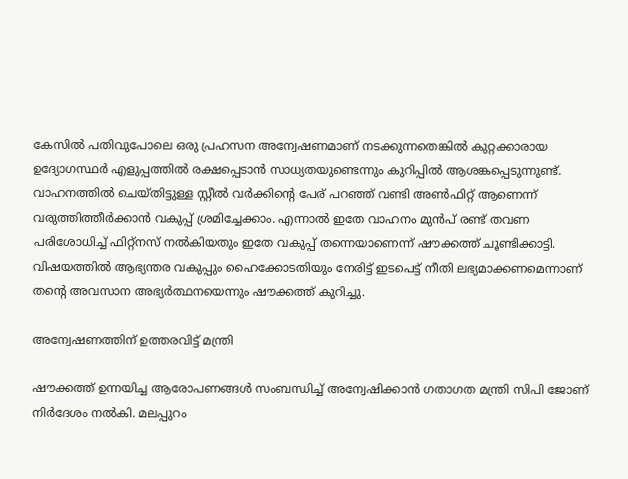കേസില്‍ പതിവുപോലെ ഒരു പ്രഹസന അന്വേഷണമാണ് നടക്കുന്നതെങ്കില്‍ കുറ്റക്കാരായ ഉദ്യോഗസ്ഥര്‍ എളുപ്പത്തില്‍ രക്ഷപ്പെടാന്‍ സാധ്യതയുണ്ടെന്നും കുറിപ്പില്‍ ആശങ്കപ്പെടുന്നുണ്ട്. വാഹനത്തില്‍ ചെയ്തിട്ടുള്ള സ്റ്റീല്‍ വര്‍ക്കിന്റെ പേര് പറഞ്ഞ് വണ്ടി അണ്‍ഫിറ്റ് ആണെന്ന് വരുത്തിത്തീര്‍ക്കാന്‍ വകുപ്പ് ശ്രമിച്ചേക്കാം. എന്നാല്‍ ഇതേ വാഹനം മുന്‍പ് രണ്ട് തവണ പരിശോധിച്ച് ഫിറ്റ്‌നസ് നല്‍കിയതും ഇതേ വകുപ്പ് തന്നെയാണെന്ന് ഷൗക്കത്ത് ചൂണ്ടിക്കാട്ടി. വിഷയത്തില്‍ ആഭ്യന്തര വകുപ്പും ഹൈക്കോടതിയും നേരിട്ട് ഇടപെട്ട് നീതി ലഭ്യമാക്കണമെന്നാണ് തന്റെ അവസാന അഭ്യര്‍ത്ഥനയെന്നും ഷൗക്കത്ത് കുറിച്ചു.

അന്വേഷണത്തിന് ഉത്തരവിട്ട് മന്ത്രി

ഷൗക്കത്ത് ഉന്നയിച്ച ആരോപണങ്ങള്‍ സംബന്ധിച്ച് അന്വേഷിക്കാന്‍ ഗതാഗത മന്ത്രി സിപി ജോണ് നിര്‍ദേശം നല്‍കി. മലപ്പുറം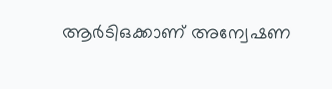ആര്‍ടിഒക്കാണ് അന്വേഷണ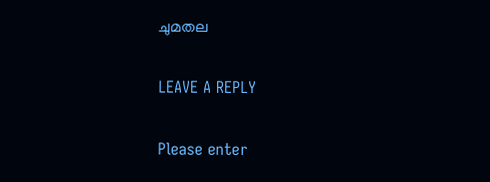ചുമതല

LEAVE A REPLY

Please enter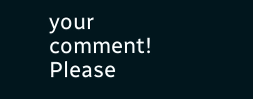your comment!
Please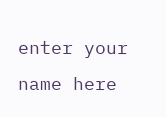enter your name here